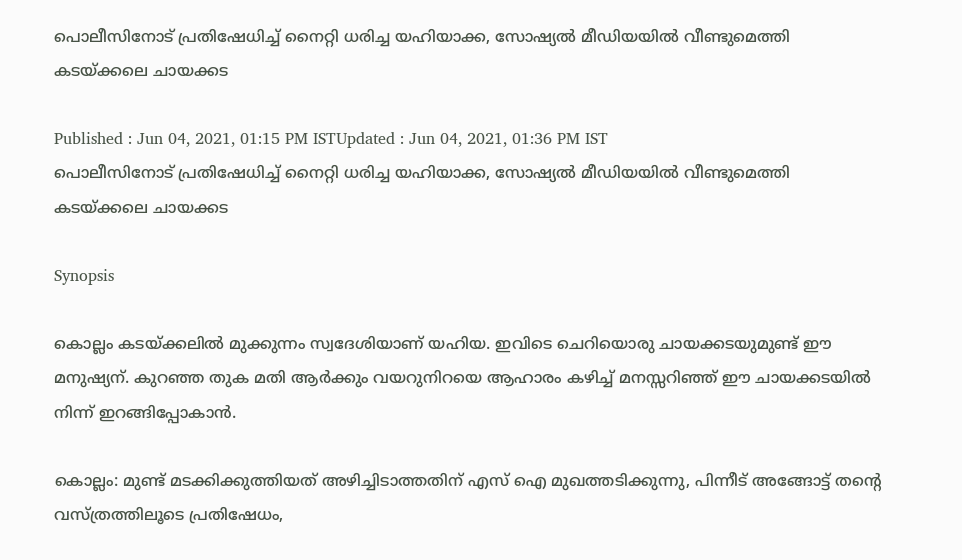പൊലീസിനോട് പ്രതിഷേധിച്ച് നൈറ്റി ധരിച്ച യഹിയാക്ക, സോഷ്യൽ മീഡിയയിൽ വീണ്ടുമെത്തി കടയ്ക്കലെ ചായക്കട

Published : Jun 04, 2021, 01:15 PM ISTUpdated : Jun 04, 2021, 01:36 PM IST
പൊലീസിനോട് പ്രതിഷേധിച്ച് നൈറ്റി ധരിച്ച യഹിയാക്ക, സോഷ്യൽ മീഡിയയിൽ വീണ്ടുമെത്തി കടയ്ക്കലെ ചായക്കട

Synopsis

കൊല്ലം കടയ്ക്കലിൽ മുക്കുന്നം സ്വദേശിയാണ് യഹിയ. ഇവിടെ ചെറിയൊരു ചായക്കടയുമുണ്ട് ഈ മനുഷ്യന്. കുറഞ്ഞ തുക മതി ആർക്കും വയറുനിറയെ ആഹാരം കഴിച്ച് മനസ്സറിഞ്ഞ് ഈ ചായക്കടയിൽ നിന്ന് ഇറങ്ങിപ്പോകാൻ.

കൊല്ലം: മുണ്ട് മടക്കിക്കുത്തിയത് അഴിച്ചിടാത്തതിന് എസ് ഐ മുഖത്തടിക്കുന്നു, പിന്നീട് അങ്ങോട്ട് തന്റെ വസ്ത്രത്തിലൂടെ പ്രതിഷേധം,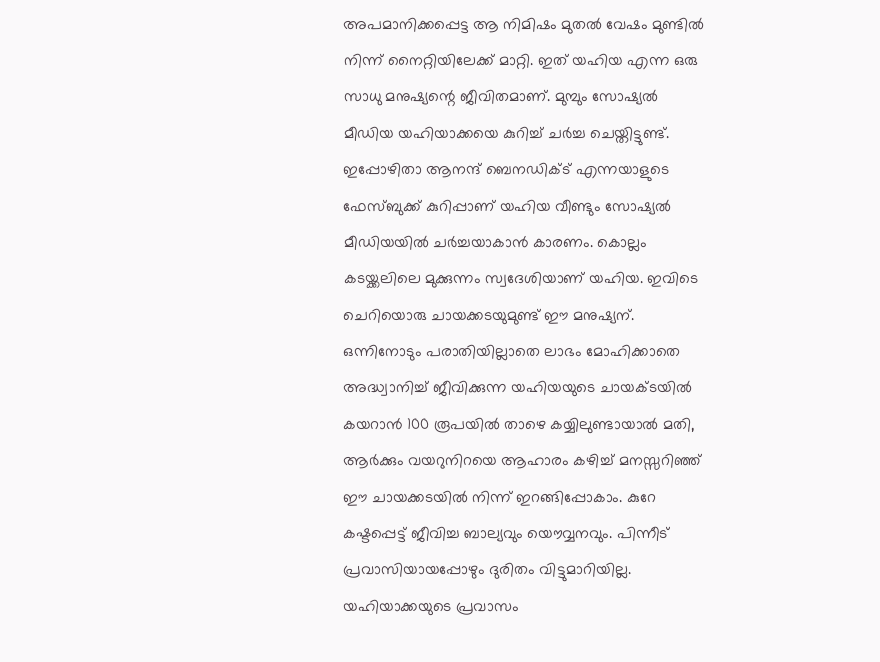അപമാനിക്കപ്പെട്ട ആ നിമിഷം മുതൽ വേഷം മുണ്ടിൽ നിന്ന് നൈറ്റിയിലേക്ക് മാറ്റി. ഇത് യഹിയ എന്ന ഒരു സാധു മനുഷ്യന്റെ ജീവിതമാണ്. മുമ്പും സോഷ്യൽ മീഡിയ യഹിയാക്കയെ കുറിച്ച് ചർച്ച ചെയ്തിട്ടുണ്ട്.  ഇപ്പോഴിതാ ആനന്ദ് ബെനഡിക്ട് എന്നയാളുടെ ഫേസ്ബുക്ക് കുറിപ്പാണ് യഹിയ വീണ്ടും സോഷ്യൽ മീഡിയയിൽ ചർച്ചയാകാൻ കാരണം. കൊല്ലം കടയ്ക്കലിലെ മുക്കുന്നം സ്വദേശിയാണ് യഹിയ. ഇവിടെ ചെറിയൊരു ചായക്കടയുമുണ്ട് ഈ മനുഷ്യന്. ഒന്നിനോടും പരാതിയില്ലാതെ ലാഭം മോഹിക്കാതെ അദ്ധ്വാനിച്ച് ജീവിക്കുന്ന യഹിയയുടെ ചായക്ടയിൽ കയറാൻ 100 രൂപയിൽ താഴെ കയ്യിലുണ്ടായാൽ മതി, ആർക്കും വയറുനിറയെ ആഹാരം കഴിച്ച് മനസ്സറിഞ്ഞ് ഈ ചായക്കടയിൽ നിന്ന് ഇറങ്ങിപ്പോകാം. കുറേ കഷ്ടപ്പെട്ട് ജീവിച്ച ബാല്യവും യൌവ്വനവും. പിന്നീട് പ്രവാസിയായപ്പോഴും ദുരിതം വിട്ടുമാറിയില്ല. യഹിയാക്കയുടെ പ്രവാസം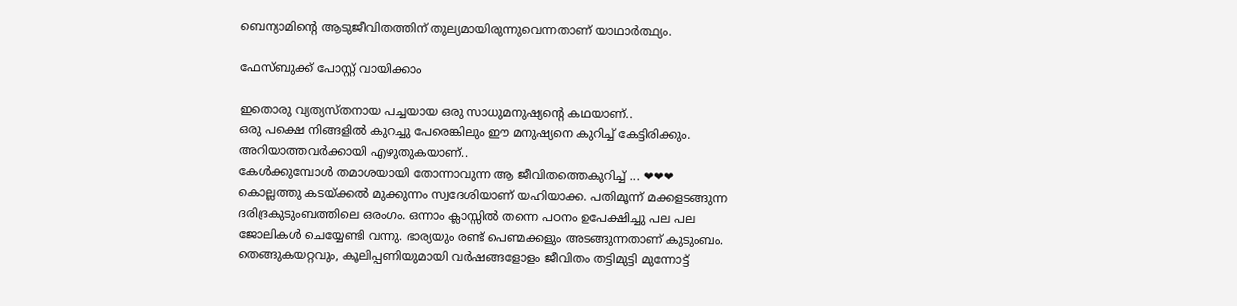ബെന്യാമിന്റെ ആടുജീവിതത്തിന് തുല്യമായിരുന്നുവെന്നതാണ് യാഥാർത്ഥ്യം.

ഫേസ്ബുക്ക് പോസ്റ്റ് വായിക്കാം

ഇതൊരു വ്യത്യസ്തനായ പച്ചയായ ഒരു സാധുമനുഷ്യന്റെ കഥയാണ്..
ഒരു പക്ഷെ നിങ്ങളിൽ കുറച്ചു പേരെങ്കിലും ഈ മനുഷ്യനെ കുറിച്ച് കേട്ടിരിക്കും. അറിയാത്തവർക്കായി എഴുതുകയാണ്..
കേൾക്കുമ്പോൾ തമാശയായി തോന്നാവുന്ന ആ ജീവിതത്തെകുറിച്ച് ... ❤❤❤
കൊല്ലത്തു കടയ്ക്കൽ മുക്കുന്നം സ്വദേശിയാണ് യഹിയാക്ക. പതിമൂന്ന് മക്കളടങ്ങുന്ന ദരിദ്രകുടുംബത്തിലെ ഒരംഗം. ഒന്നാം ക്ലാസ്സിൽ തന്നെ പഠനം ഉപേക്ഷിച്ചു പല പല ജോലികൾ ചെയ്യേണ്ടി വന്നു. ഭാര്യയും രണ്ട് പെണ്മക്കളും അടങ്ങുന്നതാണ് കുടുംബം.
തെങ്ങുകയറ്റവും, കൂലിപ്പണിയുമായി വർഷങ്ങളോളം ജീവിതം തട്ടിമുട്ടി മുന്നോട്ട്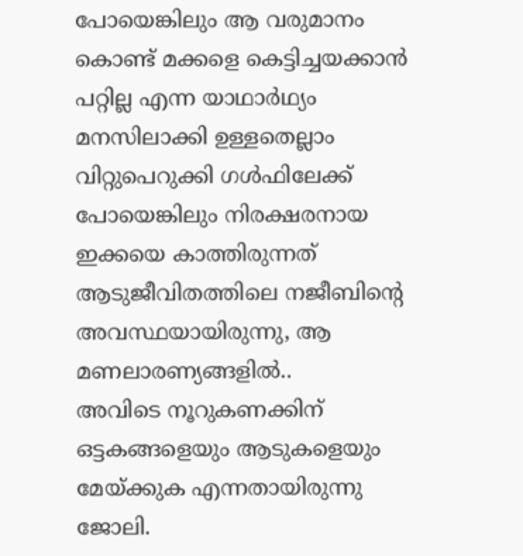പോയെങ്കിലും ആ വരുമാനം കൊണ്ട് മക്കളെ കെട്ടിച്ചയക്കാൻ പറ്റില്ല എന്ന യാഥാർഥ്യം മനസിലാക്കി ഉള്ളതെല്ലാം വിറ്റുപെറുക്കി ഗൾഫിലേക്ക് പോയെങ്കിലും നിരക്ഷരനായ ഇക്കയെ കാത്തിരുന്നത് ആടുജീവിതത്തിലെ നജീബിന്റെ അവസ്ഥയായിരുന്നു, ആ മണലാരണ്യങ്ങളിൽ..
അവിടെ നൂറുകണക്കിന് ഒട്ടകങ്ങളെയും ആടുകളെയും മേയ്ക്കുക എന്നതായിരുന്നു ജോലി.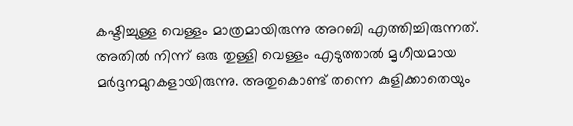കഷ്ടിച്ചുള്ള വെള്ളം മാത്രമായിരുന്നു അറബി എത്തിച്ചിരുന്നത്. അതിൽ നിന്ന് ഒരു തുള്ളി വെള്ളം എടുത്താൽ മൃഗീയമായ മർദ്ദനമുറകളായിരുന്നു. അതുകൊണ്ട് തന്നെ കുളിക്കാതെയും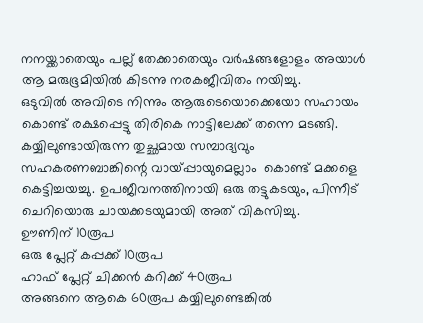നനയ്ക്കാതെയും പല്ല് തേക്കാതെയും വർഷങ്ങളോളം അയാൾ ആ മരുഭൂമിയിൽ കിടന്നു നരകജീവിതം നയിച്ചു.
ഒടുവിൽ അവിടെ നിന്നും ആരുടെയൊക്കെയോ സഹായം കൊണ്ട് രക്ഷപ്പെട്ടു തിരികെ നാട്ടിലേക്ക് തന്നെ മടങ്ങി. കയ്യിലുണ്ടായിരുന്ന തുച്ഛമായ സമ്പാദ്യവും സഹകരണബാങ്കിന്റെ വായ്‌പ്പായുമെല്ലാം  കൊണ്ട് മക്കളെ കെട്ടിച്ചയച്ചു. ഉപജീവനത്തിനായി ഒരു തട്ടുകടയും, പിന്നീട് ചെറിയൊരു ചായക്കടയുമായി അത് വികസിച്ചു.
ഊണിന് 10രൂപ
ഒരു പ്ലേറ്റ് കപ്പക്ക് 10രൂപ
ഹാഫ് പ്ലേറ്റ് ചിക്കൻ കറിക്ക്‌ 40രൂപ
അങ്ങനെ ആകെ 60രൂപ കയ്യിലുണ്ടെങ്കിൽ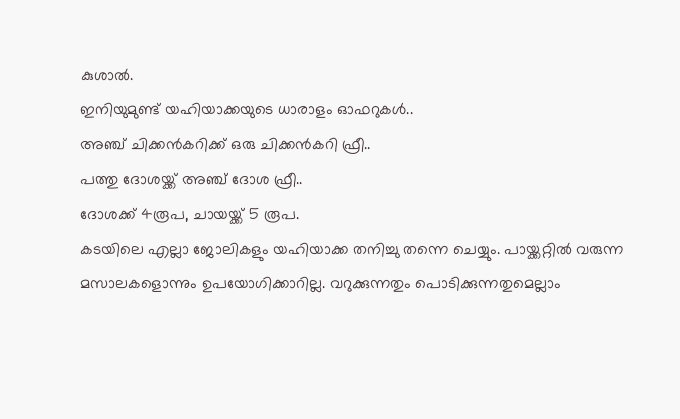കുശാൽ.
ഇനിയുമുണ്ട് യഹിയാക്കയുടെ ധാരാളം ഓഫറുകൾ..
അഞ്ച് ചിക്കൻകറിക്ക്‌ ഒരു ചിക്കൻകറി ഫ്രീ..
പത്തു ദോശയ്ക്ക് അഞ്ച് ദോശ ഫ്രീ..
ദോശക്ക് 4രൂപ, ചായയ്ക്ക് 5 രൂപ.
കടയിലെ എല്ലാ ജോലികളും യഹിയാക്ക തനിച്ചു തന്നെ ചെയ്യും. പായ്ക്കറ്റിൽ വരുന്ന മസാലകളൊന്നും ഉപയോഗിക്കാറില്ല. വറുക്കുന്നതും പൊടിക്കുന്നതുമെല്ലാം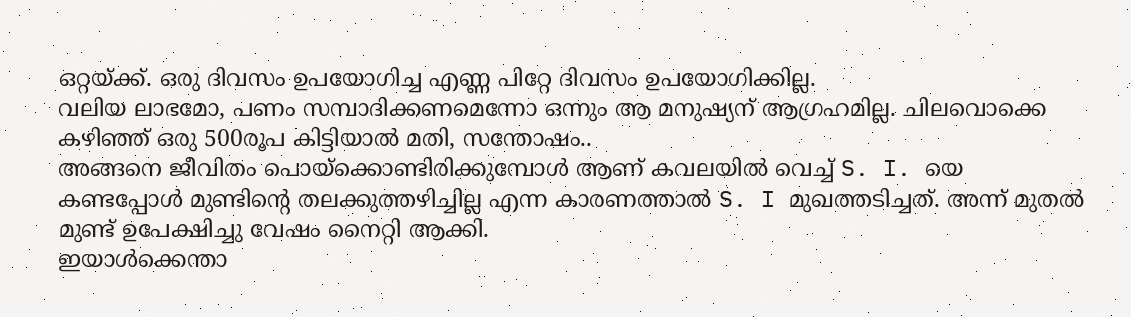ഒറ്റയ്ക്ക്. ഒരു ദിവസം ഉപയോഗിച്ച എണ്ണ പിറ്റേ ദിവസം ഉപയോഗിക്കില്ല.
വലിയ ലാഭമോ, പണം സമ്പാദിക്കണമെന്നോ ഒന്നും ആ മനുഷ്യന് ആഗ്രഹമില്ല. ചിലവൊക്കെ കഴിഞ്ഞ് ഒരു 500രൂപ കിട്ടിയാൽ മതി, സന്തോഷം..
അങ്ങനെ ജീവിതം പൊയ്ക്കൊണ്ടിരിക്കുമ്പോൾ ആണ് കവലയിൽ വെച്ച് S. I. യെ കണ്ടപ്പോൾ മുണ്ടിന്റെ തലക്കുത്തഴിച്ചില്ല എന്ന കാരണത്താൽ S. I മുഖത്തടിച്ചത്. അന്ന് മുതൽ മുണ്ട് ഉപേക്ഷിച്ചു വേഷം നൈറ്റി ആക്കി.
ഇയാൾക്കെന്താ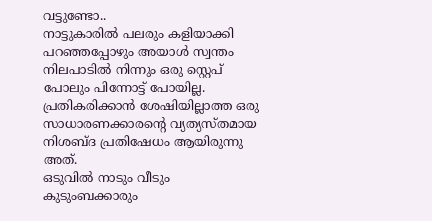വട്ടുണ്ടോ..
നാട്ടുകാരിൽ പലരും കളിയാക്കി പറഞ്ഞപ്പോഴും അയാൾ സ്വന്തം നിലപാടിൽ നിന്നും ഒരു സ്റ്റെപ് പോലും പിന്നോട്ട് പോയില്ല.
പ്രതികരിക്കാൻ ശേഷിയില്ലാത്ത ഒരു സാധാരണക്കാരന്റെ വ്യത്യസ്തമായ നിശബ്ദ പ്രതിഷേധം ആയിരുന്നു അത്.
ഒടുവിൽ നാടും വീടും കുടുംബക്കാരും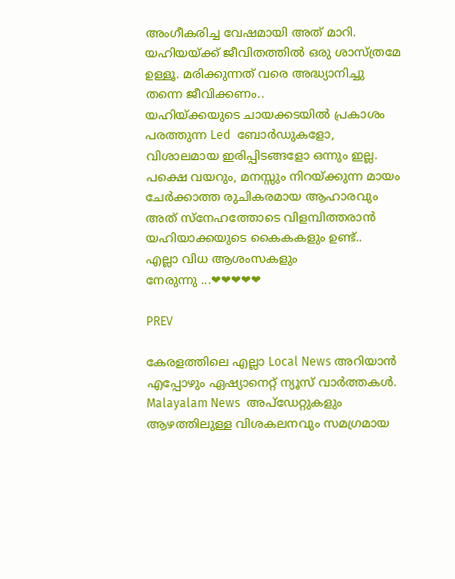അംഗീകരിച്ച വേഷമായി അത് മാറി.
യഹിയയ്ക്ക് ജീവിതത്തിൽ ഒരു ശാസ്ത്രമേ ഉള്ളൂ. മരിക്കുന്നത് വരെ അദ്ധ്യാനിച്ചു തന്നെ ജീവിക്കണം..
യഹിയ്ക്കയുടെ ചായക്കടയിൽ പ്രകാശം പരത്തുന്ന Led  ബോർഡുകളോ, വിശാലമായ ഇരിപ്പിടങ്ങളോ ഒന്നും ഇല്ല. പക്ഷെ വയറും, മനസ്സും നിറയ്ക്കുന്ന മായം ചേർക്കാത്ത രുചികരമായ ആഹാരവും അത് സ്നേഹത്തോടെ വിളമ്പിത്തരാൻ യഹിയാക്കയുടെ കൈകകളും ഉണ്ട്..
എല്ലാ വിധ ആശംസകളും
നേരുന്നു ...❤❤❤❤❤

PREV

കേരളത്തിലെ എല്ലാ Local News അറിയാൻ എപ്പോഴും ഏഷ്യാനെറ്റ് ന്യൂസ് വാർത്തകൾ. Malayalam News  അപ്‌ഡേറ്റുകളും ആഴത്തിലുള്ള വിശകലനവും സമഗ്രമായ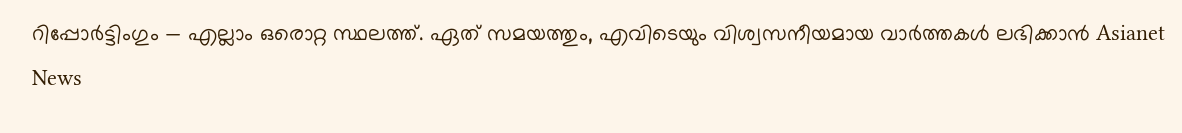റിപ്പോർട്ടിംഗും — എല്ലാം ഒരൊറ്റ സ്ഥലത്ത്. ഏത് സമയത്തും, എവിടെയും വിശ്വസനീയമായ വാർത്തകൾ ലഭിക്കാൻ Asianet News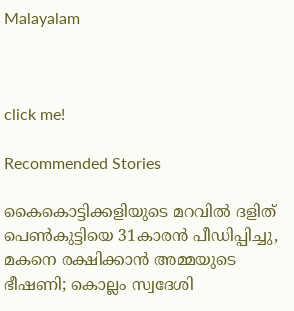Malayalam



click me!

Recommended Stories

കൈകൊട്ടിക്കളിയുടെ മറവിൽ ദളിത് പെൺകുട്ടിയെ 31കാരൻ പീഡിപ്പിച്ചു, മകനെ രക്ഷിക്കാൻ അമ്മയുടെ ഭീഷണി; കൊല്ലം സ്വദേശി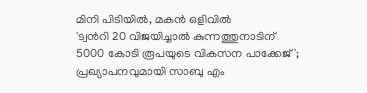മിനി പിടിയിൽ, മകൻ ഒളിവിൽ
'ട്വന്‍റി 20 വിജയിച്ചാൽ കുന്നത്തുനാടിന് 5000 കോടി രൂപയുടെ വികസന പാക്കേജ്'; പ്രഖ്യാപനവുമായി സാബു എം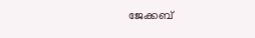ജേക്കബ്